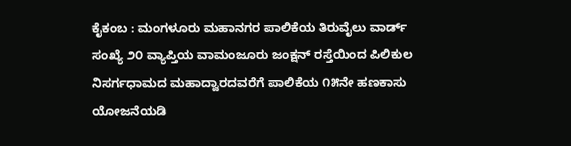ಕೈಕಂಬ : ಮಂಗಳೂರು ಮಹಾನಗರ ಪಾಲಿಕೆಯ ತಿರುವೈಲು ವಾರ್ಡ್ ಸಂಖ್ಯೆ ೨೦ ವ್ಯಾಪ್ತಿಯ ವಾಮಂಜೂರು ಜಂಕ್ಷನ್ ರಸ್ತೆಯಿಂದ ಪಿಲಿಕುಲ ನಿಸರ್ಗಧಾಮದ ಮಹಾದ್ವಾರದವರೆಗೆ ಪಾಲಿಕೆಯ ೧೫ನೇ ಹಣಕಾಸು ಯೋಜನೆಯಡಿ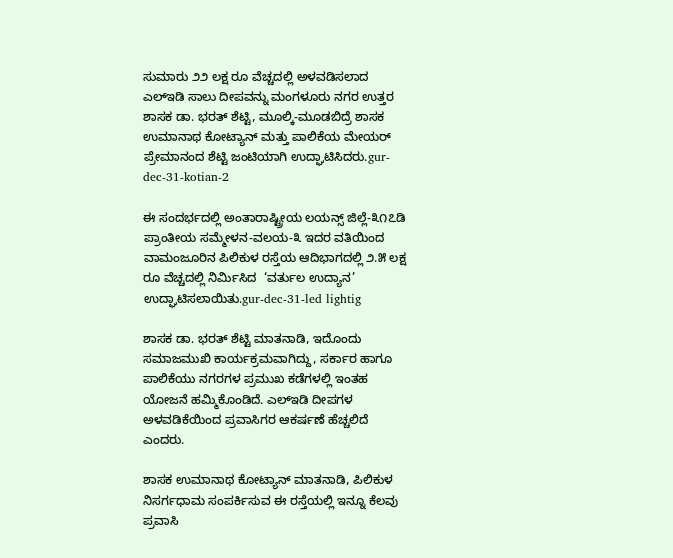ಸುಮಾರು ೨೨ ಲಕ್ಷ ರೂ ವೆಚ್ಚದಲ್ಲಿ ಅಳವಡಿಸಲಾದ ಎಲ್‌ಇಡಿ ಸಾಲು ದೀಪವನ್ನು ಮಂಗಳೂರು ನಗರ ಉತ್ತರ ಶಾಸಕ ಡಾ. ಭರತ್ ಶೆಟ್ಟಿ, ಮೂಲ್ಕಿ-ಮೂಡಬಿದ್ರೆ ಶಾಸಕ ಉಮಾನಾಥ ಕೋಟ್ಯಾನ್ ಮತ್ತು ಪಾಲಿಕೆಯ ಮೇಯರ್ ಪ್ರೇಮಾನಂದ ಶೆಟ್ಟಿ ಜಂಟಿಯಾಗಿ ಉದ್ಘಾಟಿಸಿದರು.gur-dec-31-kotian-2

ಈ ಸಂದರ್ಭದಲ್ಲಿ ಅಂತಾರಾಷ್ಟ್ರೀಯ ಲಯನ್ಸ್ ಜಿಲ್ಲೆ-೩೧೭ಡಿ ಪ್ರಾಂತೀಯ ಸಮ್ಮೇಳನ-ವಲಯ-೩ ಇದರ ವತಿಯಿಂದ ವಾಮಂಜೂರಿನ ಪಿಲಿಕುಳ ರಸ್ತೆಯ ಆದಿಭಾಗದಲ್ಲಿ ೨.೫ ಲಕ್ಷ ರೂ ವೆಚ್ಚದಲ್ಲಿ ನಿರ್ಮಿಸಿದ  ‘ವರ್ತುಲ ಉದ್ಯಾನ’ ಉದ್ಘಾಟಿಸಲಾಯಿತು.gur-dec-31-led lightig

ಶಾಸಕ ಡಾ. ಭರತ್ ಶೆಟ್ಟಿ ಮಾತನಾಡಿ, ಇದೊಂದು ಸಮಾಜಮುಖಿ ಕಾರ್ಯಕ್ರಮವಾಗಿದ್ದು, ಸರ್ಕಾರ ಹಾಗೂ ಪಾಲಿಕೆಯು ನಗರಗಳ ಪ್ರಮುಖ ಕಡೆಗಳಲ್ಲಿ ಇಂತಹ ಯೋಜನೆ ಹಮ್ಮಿಕೊಂಡಿದೆ. ಎಲ್‌ಇಡಿ ದೀಪಗಳ ಅಳವಡಿಕೆಯಿಂದ ಪ್ರವಾಸಿಗರ ಆಕರ್ಷಣೆ ಹೆಚ್ಚಲಿದೆ ಎಂದರು.

ಶಾಸಕ ಉಮಾನಾಥ ಕೋಟ್ಯಾನ್ ಮಾತನಾಡಿ, ಪಿಲಿಕುಳ ನಿಸರ್ಗಧಾಮ ಸಂಪರ್ಕಿಸುವ ಈ ರಸ್ತೆಯಲ್ಲಿ ಇನ್ನೂ ಕೆಲವು ಪ್ರವಾಸಿ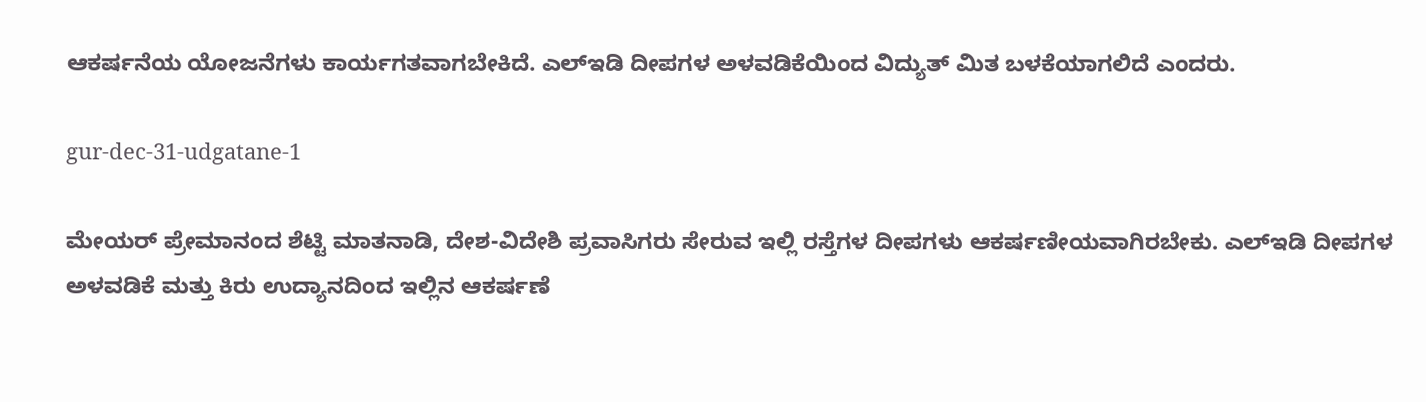ಆಕರ್ಷನೆಯ ಯೋಜನೆಗಳು ಕಾರ್ಯಗತವಾಗಬೇಕಿದೆ. ಎಲ್‌ಇಡಿ ದೀಪಗಳ ಅಳವಡಿಕೆಯಿಂದ ವಿದ್ಯುತ್ ಮಿತ ಬಳಕೆಯಾಗಲಿದೆ ಎಂದರು.

gur-dec-31-udgatane-1

ಮೇಯರ್ ಪ್ರೇಮಾನಂದ ಶೆಟ್ಟಿ ಮಾತನಾಡಿ, ದೇಶ-ವಿದೇಶಿ ಪ್ರವಾಸಿಗರು ಸೇರುವ ಇಲ್ಲಿ ರಸ್ತೆಗಳ ದೀಪಗಳು ಆಕರ್ಷಣೀಯವಾಗಿರಬೇಕು. ಎಲ್‌ಇಡಿ ದೀಪಗಳ ಅಳವಡಿಕೆ ಮತ್ತು ಕಿರು ಉದ್ಯಾನದಿಂದ ಇಲ್ಲಿನ ಆಕರ್ಷಣೆ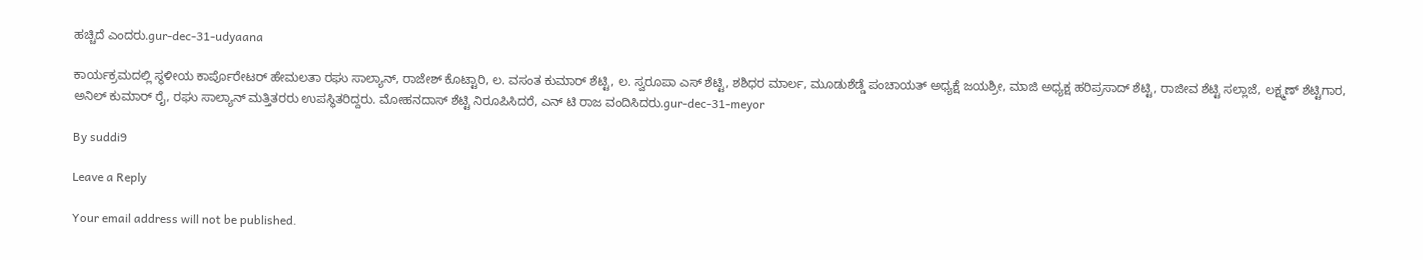ಹಚ್ಚಿದೆ ಎಂದರು.gur-dec-31-udyaana

ಕಾರ್ಯಕ್ರಮದಲ್ಲಿ ಸ್ಥಳೀಯ ಕಾರ್ಪೊರೇಟರ್ ಹೇಮಲತಾ ರಘು ಸಾಲ್ಯಾನ್, ರಾಜೇಶ್ ಕೊಟ್ಟಾರಿ, ಲ. ವಸಂತ ಕುಮಾರ್ ಶೆಟ್ಟಿ, ಲ. ಸ್ವರೂಪಾ ಎಸ್ ಶೆಟ್ಟಿ, ಶಶಿಧರ ಮಾರ್ಲ, ಮೂಡುಶೆಡ್ಡೆ ಪಂಚಾಯತ್ ಅಧ್ಯಕ್ಷೆ ಜಯಶ್ರೀ, ಮಾಜಿ ಅಧ್ಯಕ್ಷ ಹರಿಪ್ರಸಾದ್ ಶೆಟ್ಟಿ, ರಾಜೀವ ಶೆಟ್ಟಿ ಸಲ್ಲಾಜೆ, ಲಕ್ಷ್ಮಣ್ ಶೆಟ್ಟಿಗಾರ, ಅನಿಲ್ ಕುಮಾರ್ ರೈ, ರಘು ಸಾಲ್ಯಾನ್ ಮತ್ತಿತರರು ಉಪಸ್ಥಿತರಿದ್ದರು. ಮೋಹನದಾಸ್ ಶೆಟ್ಟಿ ನಿರೂಪಿಸಿದರೆ, ಎನ್ ಟಿ ರಾಜ ವಂದಿಸಿದರು.gur-dec-31-meyor

By suddi9

Leave a Reply

Your email address will not be published.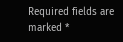Required fields are marked *